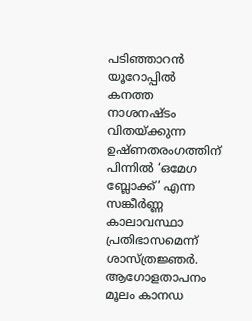പടിഞ്ഞാറൻ യൂറോപ്പിൽ കനത്ത നാശനഷ്ടം വിതയ്ക്കുന്ന ഉഷ്ണതരംഗത്തിന് പിന്നിൽ ‘ഒമേഗ ബ്ലോക്ക്’ എന്ന സങ്കീർണ്ണ കാലാവസ്ഥാ പ്രതിഭാസമെന്ന് ശാസ്ത്രജ്ഞർ. ആഗോളതാപനം മൂലം കാനഡ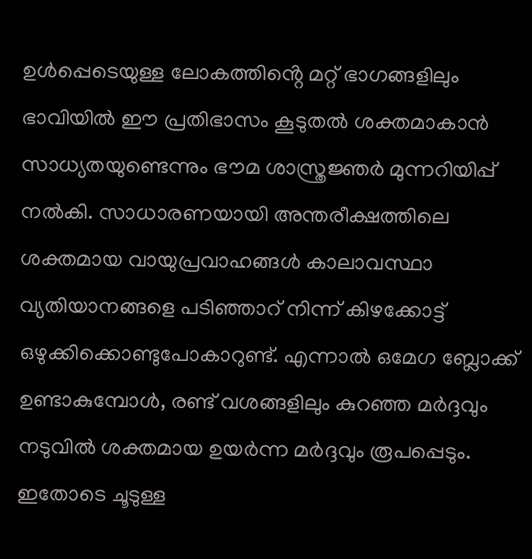ഉൾപ്പെടെയുള്ള ലോകത്തിൻ്റെ മറ്റ് ഭാഗങ്ങളിലും ഭാവിയിൽ ഈ പ്രതിഭാസം കൂടുതൽ ശക്തമാകാൻ സാധ്യതയുണ്ടെന്നും ഭൗമ ശാസ്ത്രജ്ഞർ മുന്നറിയിപ്പ് നൽകി. സാധാരണയായി അന്തരീക്ഷത്തിലെ ശക്തമായ വായുപ്രവാഹങ്ങൾ കാലാവസ്ഥാ വ്യതിയാനങ്ങളെ പടിഞ്ഞാറ് നിന്ന് കിഴക്കോട്ട് ഒഴുക്കിക്കൊണ്ടുപോകാറുണ്ട്. എന്നാൽ ഒമേഗ ബ്ലോക്ക് ഉണ്ടാകുമ്പോൾ, രണ്ട് വശങ്ങളിലും കുറഞ്ഞ മർദ്ദവും നടുവിൽ ശക്തമായ ഉയർന്ന മർദ്ദവും രൂപപ്പെടും. ഇതോടെ ചൂടുള്ള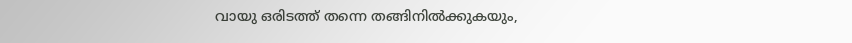വായു ഒരിടത്ത് തന്നെ തങ്ങിനിൽക്കുകയും,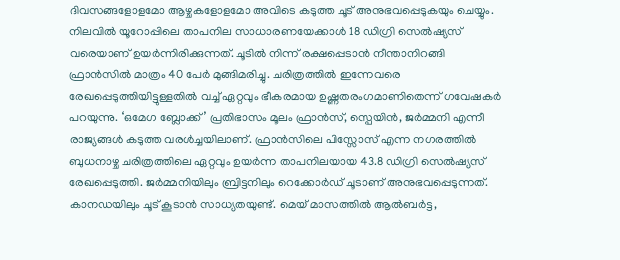ദിവസങ്ങളോളമോ ആഴ്ചകളോളമോ അവിടെ കടുത്ത ചൂട് അനുഭവപ്പെടുകയും ചെയ്യും.
നിലവിൽ യൂറോപ്പിലെ താപനില സാധാരണയേക്കാൾ 18 ഡിഗ്രി സെൽഷ്യസ് വരെയാണ് ഉയർന്നിരിക്കുന്നത്. ചൂടിൽ നിന്ന് രക്ഷപ്പെടാൻ നീന്താനിറങ്ങി ഫ്രാൻസിൽ മാത്രം 40 പേർ മുങ്ങിമരിച്ചു. ചരിത്രത്തിൽ ഇന്നേവരെ രേഖപ്പെടുത്തിയിട്ടുള്ളതിൽ വച്ച് ഏറ്റവും ഭീകരമായ ഉഷ്ണതരംഗമാണിതെന്ന് ഗവേഷകർ പറയുന്നു. ‘ഒമേഗ ബ്ലോക്ക്’ പ്രതിഭാസം മൂലം ഫ്രാൻസ്, സ്പെയിൻ, ജർമ്മനി എന്നീ രാജ്യങ്ങൾ കടുത്ത വരൾച്ചയിലാണ്. ഫ്രാൻസിലെ പിസ്സോസ് എന്ന നഗരത്തിൽ ബുധനാഴ്ച ചരിത്രത്തിലെ ഏറ്റവും ഉയർന്ന താപനിലയായ 43.8 ഡിഗ്രി സെൽഷ്യസ് രേഖപ്പെടുത്തി. ജർമ്മനിയിലും ബ്രിട്ടനിലും റെക്കോർഡ് ചൂടാണ് അനുഭവപ്പെടുന്നത്. കാനഡയിലും ചൂട് കൂടാൻ സാധ്യതയുണ്ട്. മെയ് മാസത്തിൽ ആൽബർട്ട,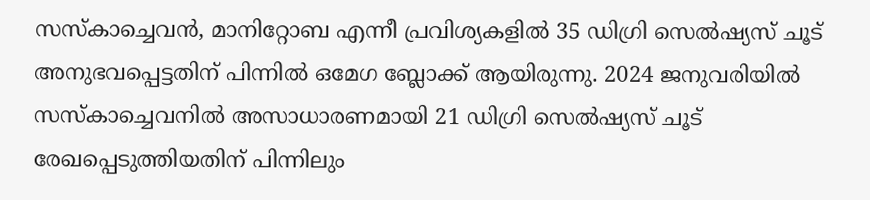സസ്കാച്ചെവൻ, മാനിറ്റോബ എന്നീ പ്രവിശ്യകളിൽ 35 ഡിഗ്രി സെൽഷ്യസ് ചൂട് അനുഭവപ്പെട്ടതിന് പിന്നിൽ ഒമേഗ ബ്ലോക്ക് ആയിരുന്നു. 2024 ജനുവരിയിൽ സസ്കാച്ചെവനിൽ അസാധാരണമായി 21 ഡിഗ്രി സെൽഷ്യസ് ചൂട് രേഖപ്പെടുത്തിയതിന് പിന്നിലും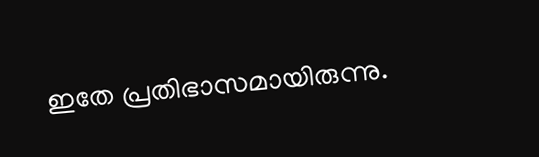ഇതേ പ്രതിഭാസമായിരുന്നു.